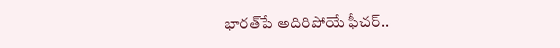భారత్‌పే అదిరిపోయే ఫీచర్..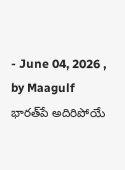- June 04, 2026 , by Maagulf
భారత్‌పే అదిరిపోయే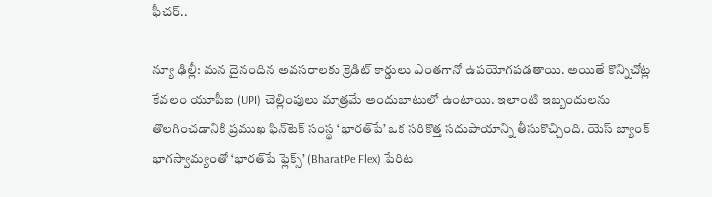ఫీచర్..

న్యూ ఢిల్లీ: మన దైనందిన అవసరాలకు క్రెడిట్ కార్డులు ఎంతగానో ఉపయోగపడతాయి. అయితే కొన్నిచోట్ల కేవలం యూపీఐ (UPI) చెల్లింపులు మాత్రమే అందుబాటులో ఉంటాయి. ఇలాంటి ఇబ్బందులను తొలగించడానికి ప్రముఖ ఫిన్‌టెక్ సంస్థ ‘భారత్‌పే’ ఒక సరికొత్త సదుపాయాన్ని తీసుకొచ్చింది. యెస్ బ్యాంక్ భాగస్వామ్యంతో ‘భారత్‌పే ఫ్లెక్స్’ (BharatPe Flex) పేరిట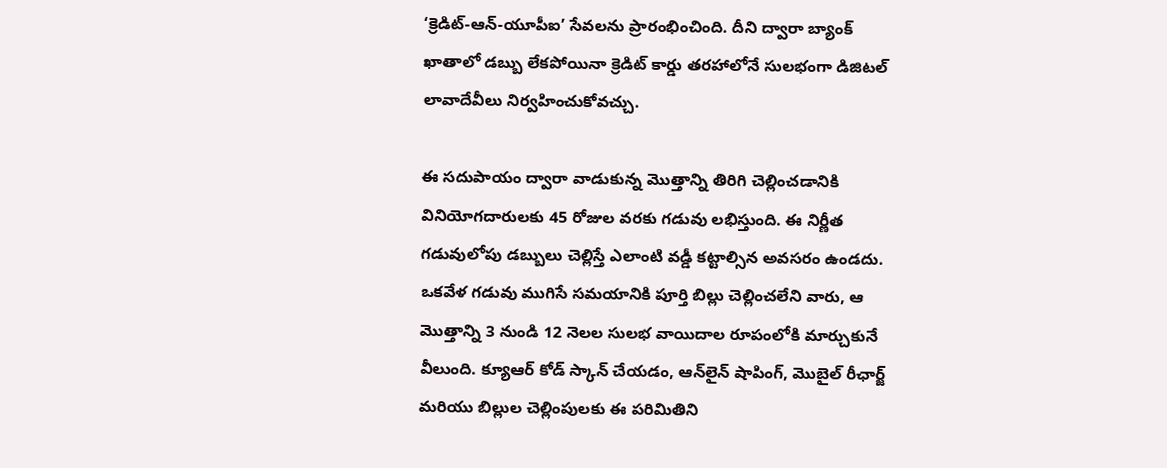‘క్రెడిట్-ఆన్-యూపీఐ’ సేవలను ప్రారంభించింది. దీని ద్వారా బ్యాంక్ ఖాతాలో డబ్బు లేకపోయినా క్రెడిట్ కార్డు తరహాలోనే సులభంగా డిజిటల్ లావాదేవీలు నిర్వహించుకోవచ్చు.

ఈ సదుపాయం ద్వారా వాడుకున్న మొత్తాన్ని తిరిగి చెల్లించడానికి వినియోగదారులకు 45 రోజుల వరకు గడువు లభిస్తుంది. ఈ నిర్ణీత గడువులోపు డబ్బులు చెల్లిస్తే ఎలాంటి వడ్డీ కట్టాల్సిన అవసరం ఉండదు. ఒకవేళ గడువు ముగిసే సమయానికి పూర్తి బిల్లు చెల్లించలేని వారు, ఆ మొత్తాన్ని 3 నుండి 12 నెలల సులభ వాయిదాల రూపంలోకి మార్చుకునే వీలుంది. క్యూఆర్ కోడ్ స్కాన్ చేయడం, ఆన్‌లైన్ షాపింగ్, మొబైల్ రీఛార్జ్ మరియు బిల్లుల చెల్లింపులకు ఈ పరిమితిని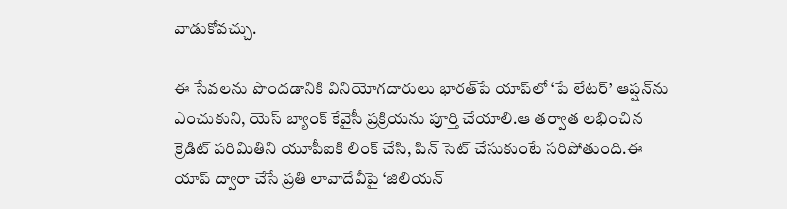వాడుకోవచ్చు.

ఈ సేవలను పొందడానికి వినియోగదారులు భారత్‌పే యాప్‌లో ‘పే లేటర్’ ఆప్షన్‌ను ఎంచుకుని, యెస్ బ్యాంక్ కేవైసీ ప్రక్రియను పూర్తి చేయాలి.ఆ తర్వాత లభించిన క్రెడిట్ పరిమితిని యూపీఐకి లింక్ చేసి, పిన్ సెట్ చేసుకుంటే సరిపోతుంది.ఈ యాప్ ద్వారా చేసే ప్రతి లావాదేవీపై ‘జిలియన్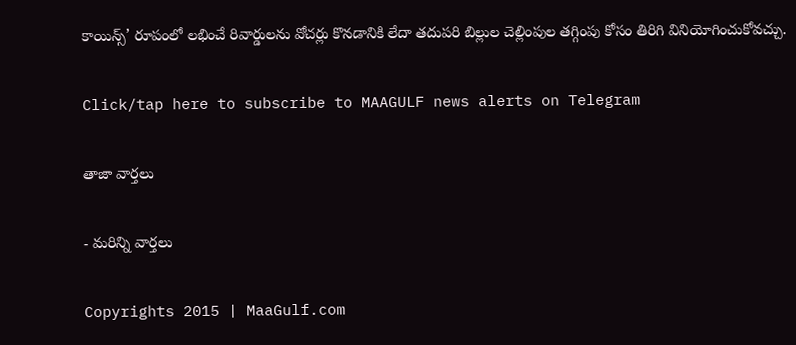కాయిన్స్’ రూపంలో లభించే రివార్డులను వోచర్లు కొనడానికి లేదా తదుపరి బిల్లుల చెల్లింపుల తగ్గింపు కోసం తిరిగి వినియోగించుకోవచ్చు.

Click/tap here to subscribe to MAAGULF news alerts on Telegram

తాజా వార్తలు

- మరిన్ని వార్తలు

Copyrights 2015 | MaaGulf.com